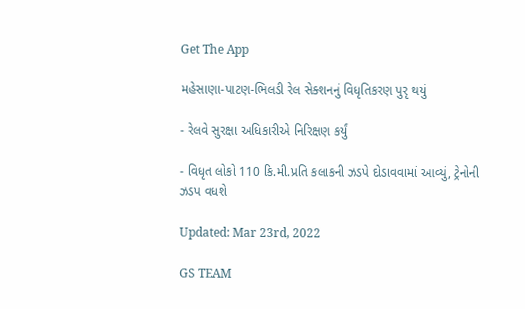Get The App

મહેસાણા-પાટણ-ભિલડી રેલ સેક્શનનું વિધૃતિકરણ પુરૃ થયું

- રેલવે સુરક્ષા અધિકારીએ નિરિક્ષણ કર્યું

- વિધૃત લોકો 110 કિ.મી.પ્રતિ કલાકની ઝડપે દોડાવવામાં આવ્યું, ટ્રેનોની ઝડપ વધશે

Updated: Mar 23rd, 2022

GS TEAM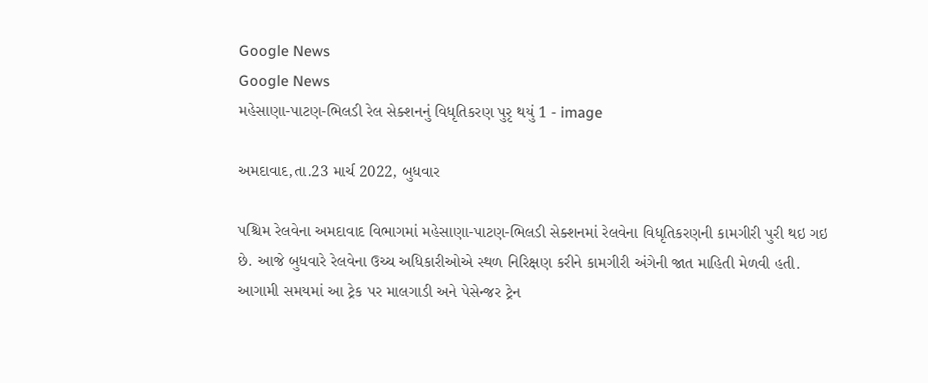Google News
Google News
મહેસાણા-પાટણ-ભિલડી રેલ સેક્શનનું વિધૃતિકરણ પુરૃ થયું 1 - image

અમદાવાદ,તા.23 માર્ચ 2022, બુધવાર

પશ્ચિમ રેલવેના અમદાવાદ વિભાગમાં મહેસાણા-પાટણ-ભિલડી સેક્શનમાં રેલવેના વિધૃતિકરણની કામગીરી પુરી થઇ ગઇ છે. આજે બુધવારે રેલવેના ઉચ્ચ અધિકારીઓએ સ્થળ નિરિક્ષણ કરીને કામગીરી અંગેની જાત માહિતી મેળવી હતી. આગામી સમયમાં આ ટ્રેક પર માલગાડી અને પેસેન્જર ટ્રેન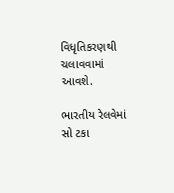વિધૃતિકરણથી ચલાવવામાં આવશે.

ભારતીય રેલવેમાં સો ટકા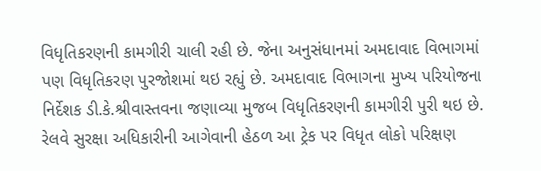વિધૃતિકરણની કામગીરી ચાલી રહી છે. જેના અનુસંધાનમાં અમદાવાદ વિભાગમાં પણ વિધૃતિકરણ પુરજોશમાં થઇ રહ્યું છે. અમદાવાદ વિભાગના મુખ્ય પરિયોજના નિર્દેશક ડી.કે.શ્રીવાસ્તવના જણાવ્યા મુજબ વિધૃતિકરણની કામગીરી પુરી થઇ છે. રેલવે સુરક્ષા અધિકારીની આગેવાની હેઠળ આ ટ્રેક પર વિધૃત લોકો પરિક્ષણ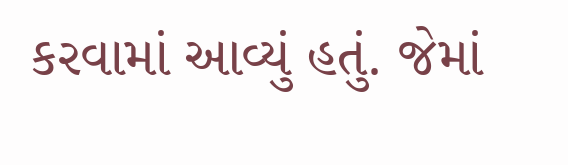કરવામાં આવ્યું હતું. જેમાં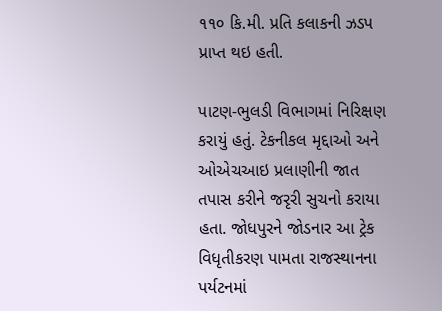૧૧૦ કિ.મી. પ્રતિ કલાકની ઝડપ પ્રાપ્ત થઇ હતી.

પાટણ-ભુલડી વિભાગમાં નિરિક્ષણ કરાયું હતું. ટેકનીકલ મૃદ્દાઓ અને ઓએચઆઇ પ્રલાણીની જાત તપાસ કરીને જરૃરી સુચનો કરાયા હતા. જોધપુરને જોડનાર આ ટ્રેક વિધૃતીકરણ પામતા રાજસ્થાનના પર્યટનમાં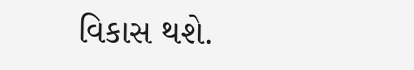વિકાસ થશે.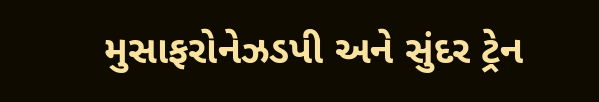મુસાફરોનેઝડપી અને સુંદર ટ્રેન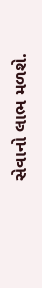સેવાનો લાભ મળશે.